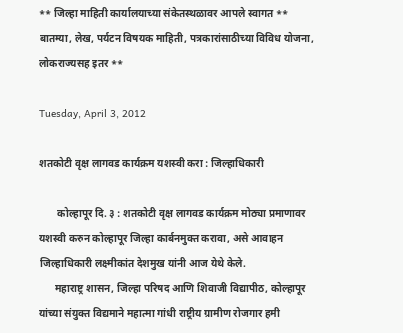** जिल्हा माहिती कार्यालयाच्या संकेतस्थळावर आपले स्वागत ** बातम्या, लेख, पर्यटन विषयक माहिती, पत्रकारांसाठीच्या विविध योजना, लोकराज्यसह इतर **

Tuesday, April 3, 2012

शतकोटी वृक्ष लागवड कार्यक्रम यशस्वी करा : जिल्हाधिकारी

       कोल्हापूर दि. ३ : शतकोटी वृक्ष लागवड कार्यक्रम मोठ्या प्रमाणावर यशस्वी करुन कोल्हापूर जिल्हा कार्बनमुक्त करावा, असे आवाहन जिल्हाधिकारी लक्ष्मीकांत देशमुख यांनी आज येथे केले.
      महाराष्ट्र शासन, जिल्हा परिषद आणि शिवाजी विद्यापीठ, कोल्हापूर यांच्या संयुक्त विद्यमाने महात्मा गांधी राष्ट्रीय ग्रामीण रोजगार हमी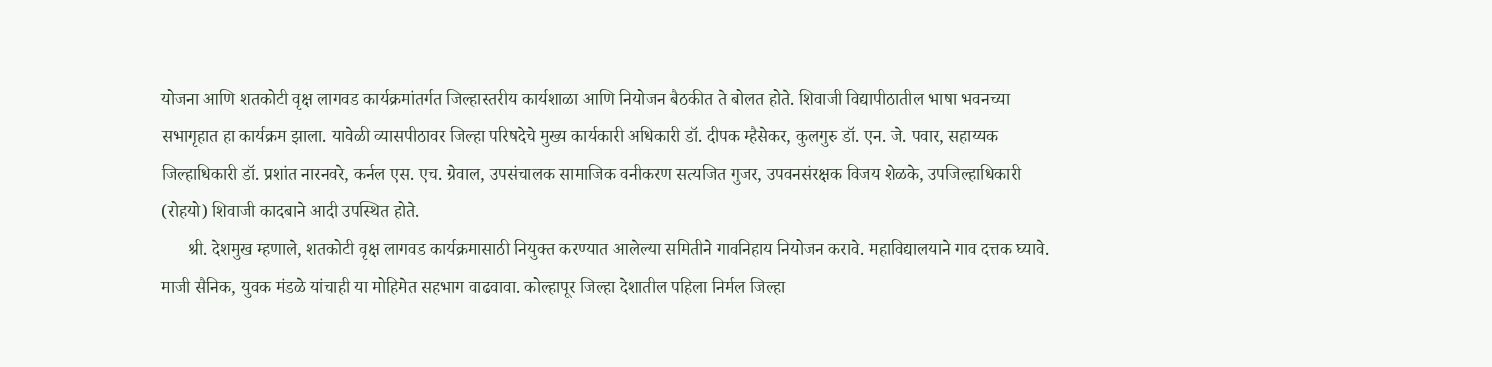योजना आणि शतकोटी वृक्ष लागवड कार्यक्रमांतर्गत जिल्हास्तरीय कार्यशाळा आणि नियोजन बैठकीत ते बोलत होते. शिवाजी विद्यापीठातील भाषा भवनच्या सभागृहात हा कार्यक्रम झाला. यावेळी व्यासपीठावर जिल्हा परिषदेचे मुख्य कार्यकारी अधिकारी डॉ. दीपक म्हैसेकर, कुलगुरु डॉ. एन. जे. पवार, सहाय्यक जिल्हाधिकारी डॉ. प्रशांत नारनवरे, कर्नल एस. एच. ग्रेवाल, उपसंचालक सामाजिक वनीकरण सत्यजित गुजर, उपवनसंरक्षक विजय शेळके, उपजिल्हाधिकारी (रोहयो) शिवाजी कादबाने आदी उपस्थित होते.
      श्री. देशमुख म्हणाले, शतकोटी वृक्ष लागवड कार्यक्रमासाठी नियुक्त करण्यात आलेल्या समितीने गावनिहाय नियोजन करावे. महाविद्यालयाने गाव दत्तक घ्यावे. माजी सैनिक, युवक मंडळे यांचाही या मोहिमेत सहभाग वाढवावा. कोल्हापूर जिल्हा देशातील पहिला निर्मल जिल्हा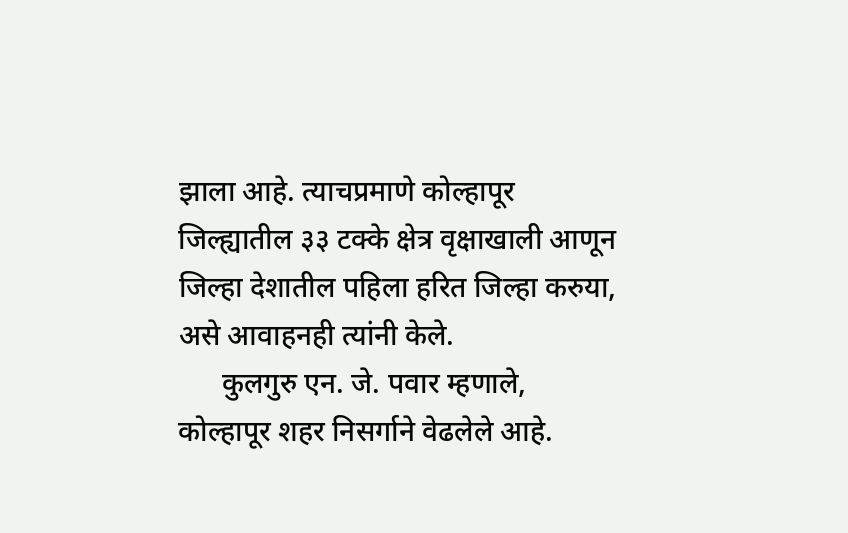झाला आहे. त्याचप्रमाणे कोल्हापूर जिल्ह्यातील ३३ टक्के क्षेत्र वृक्षाखाली आणून जिल्हा देशातील पहिला हरित जिल्हा करुया, असे आवाहनही त्यांनी केले.
      कुलगुरु एन. जे. पवार म्हणाले, कोल्हापूर शहर निसर्गाने वेढलेले आहे.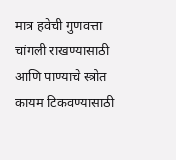मात्र हवेची गुणवत्ता चांगली राखण्यासाठी आणि पाण्याचे स्त्रोत कायम टिकवण्यासाठी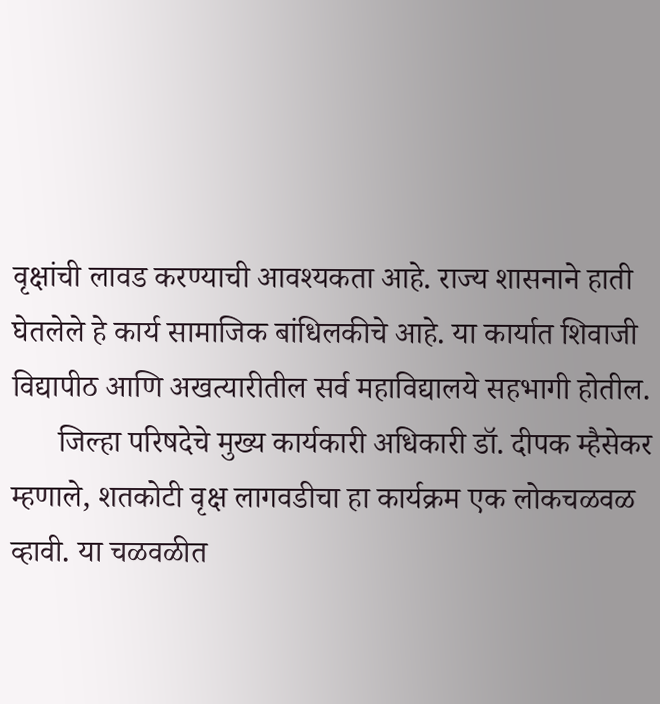वृक्षांची लावड करण्याची आवश्यकता आहे. राज्य शासनाने हाती घेतलेले हे कार्य सामाजिक बांधिलकीचे आहे. या कार्यात शिवाजी विद्यापीठ आणि अखत्यारीतील सर्व महाविद्यालये सहभागी होतील.
      जिल्हा परिषदेचे मुख्य कार्यकारी अधिकारी डॉ. दीपक म्हैसेकर म्हणाले, शतकोटी वृक्ष लागवडीचा हा कार्यक्रम एक लोकचळवळ व्हावी. या चळवळीत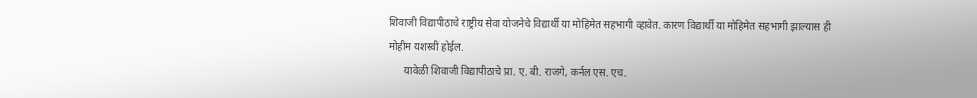शिवाजी विद्यापीठाचे राष्ट्रीय सेवा योजनेचे विद्यार्थी या मोहिमेत सहभागी व्हावेत. कारण विद्यार्थी या मोहिमेत सहभागी झाल्यास ही मोहीम यशस्वी होईल.
      यावेळी शिवाजी विद्यापीठाचे प्रा. ए. बी. राजगे, कर्नल एस. एच.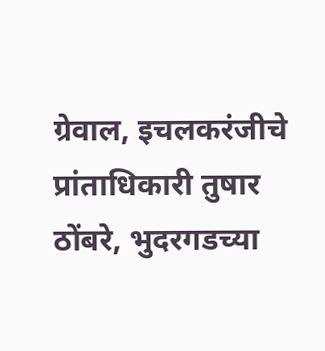ग्रेवाल, इचलकरंजीचे प्रांताधिकारी तुषार ठोंबरे, भुदरगडच्या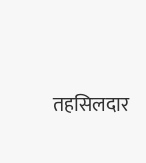तहसिलदार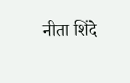नीता शिंदे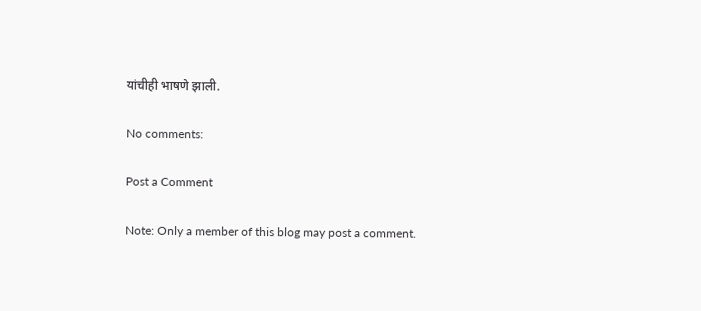यांचीही भाषणे झाली.

No comments:

Post a Comment

Note: Only a member of this blog may post a comment.